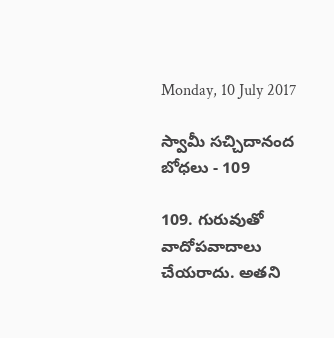Monday, 10 July 2017

స్వామీ సచ్చిదానంద బోధలు - 109

109. గురువుతో వాదోపవాదాలు చేయరాదు. అతని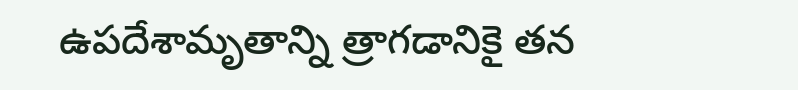ఉపదేశామృతాన్ని త్రాగడానికై తన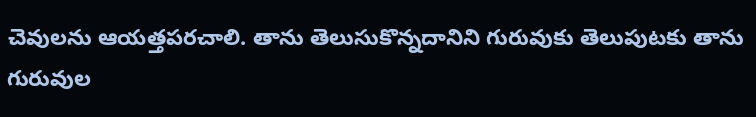చెవులను ఆయత్తపరచాలి. తాను తెలుసుకొన్నదానిని గురువుకు తెలుపుటకు తాను గురువుల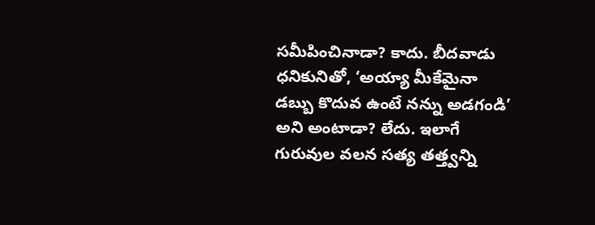సమీపించినాడా? కాదు. బీదవాడు ధనికునితో, ‘అయ్యా మీకేమైనా డబ్బు కొదువ ఉంటే నన్ను అడగండి’ అని అంటాడా? లేదు. ఇలాగే గురువుల వలన సత్య తత్త్వన్ని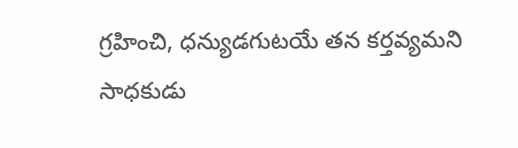గ్రహించి, ధన్యుడగుటయే తన కర్తవ్యమని సాధకుడు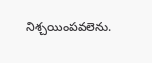నిశ్చయింపవలెను.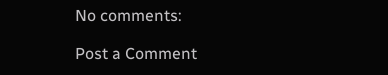No comments:

Post a Comment